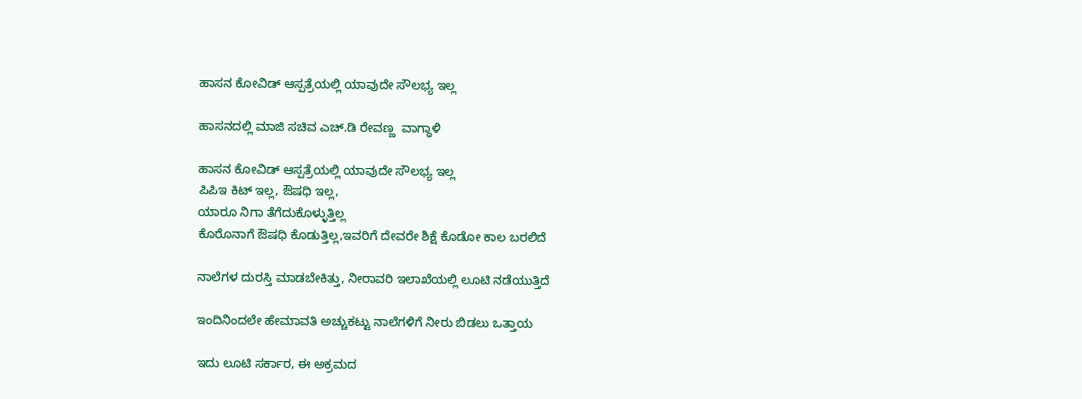ಹಾಸನ ಕೋವಿಡ್ ಆಸ್ಪತ್ರೆಯಲ್ಲಿ ಯಾವುದೇ ಸೌಲಭ್ಯ ಇಲ್ಲ

ಹಾಸನದಲ್ಲಿ ಮಾಜಿ ಸಚಿವ ಎಚ್.ಡಿ ರೇವಣ್ಣ  ವಾಗ್ಧಾಳಿ

ಹಾಸನ ಕೋವಿಡ್ ಆಸ್ಪತ್ರೆಯಲ್ಲಿ ಯಾವುದೇ ಸೌಲಭ್ಯ ಇಲ್ಲ
ಪಿಪಿಇ ಕಿಟ್ ಇಲ್ಲ, ಔಷಧಿ ಇಲ್ಲ,
ಯಾರೂ ನಿಗಾ ತೆಗೆದುಕೊಳ್ಳುತ್ತಿಲ್ಲ
ಕೊರೊನಾಗೆ ಔಷಧಿ ಕೊಡುತ್ತಿಲ್ಲ,ಇವರಿಗೆ ದೇವರೇ ಶಿಕ್ಷೆ ಕೊಡೋ ಕಾಲ ಬರಲಿದೆ

ನಾಲೆಗಳ ದುರಸ್ತಿ ಮಾಡಬೇಕಿತ್ತು, ನೀರಾವರಿ ಇಲಾಖೆಯಲ್ಲಿ ಲೂಟಿ ನಡೆಯುತ್ತಿದೆ

ಇಂದಿನಿಂದಲೇ ಹೇಮಾವತಿ ಅಚ್ಚುಕಟ್ಟು ನಾಲೆಗಳಿಗೆ ನೀರು ಬಿಡಲು ಒತ್ತಾಯ

ಇದು ಲೂಟಿ‌ ಸರ್ಕಾರ, ಈ ಅಕ್ರಮದ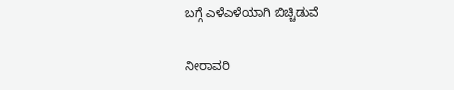ಬಗ್ಗೆ ಎಳೆಎಳೆಯಾಗಿ ಬಿಚ್ಚಿಡುವೆ

ನೀರಾವರಿ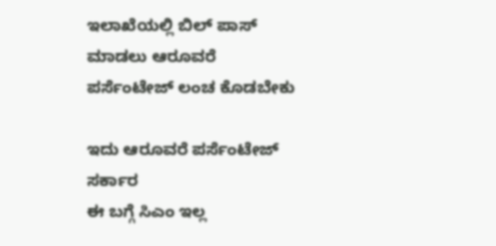ಇಲಾಖೆಯಲ್ಲಿ ಬಿಲ್ ಪಾಸ್ ಮಾಡಲು ಆರೂವರೆ ಪರ್ಸೆಂಟೇಜ್ ಲಂಚ ಕೊಡಬೇಕು

ಇದು ಆರೂವರೆ ಪರ್ಸೆಂಟೇಜ್ ಸರ್ಕಾರ
ಈ ಬಗ್ಗೆ ಸಿಎಂ ಇಲ್ಲ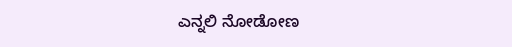ಎನ್ನಲಿ ನೋಡೋಣ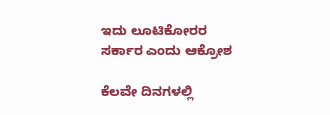ಇದು ಲೂಟಿಕೋರರ‌ ಸರ್ಕಾರ ಎಂದು ಆಕ್ರೋಶ

ಕೆಲವೇ ದಿನಗಳಲ್ಲಿ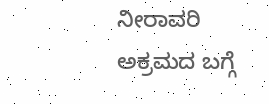ನೀರಾವರಿ ಅಕ್ರಮದ ಬಗ್ಗೆ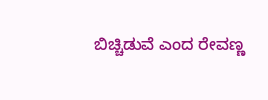ಬಿಚ್ಚಿಡುವೆ ಎಂದ ರೇವಣ್ಣ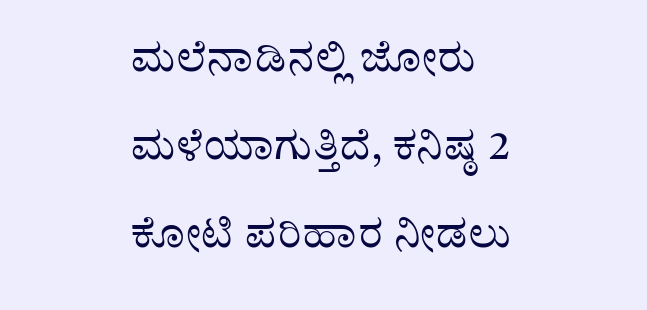ಮಲೆನಾಡಿನಲ್ಲಿ ಜೋರು ಮಳೆಯಾಗುತ್ತಿದೆ, ಕನಿಷ್ಠ 2 ಕೋಟಿ ಪರಿಹಾರ ನೀಡಲು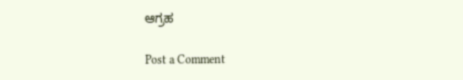ಆಗ್ರಹ

Post a Comment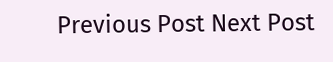Previous Post Next Post